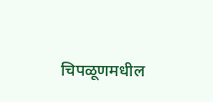चिपळूणमधील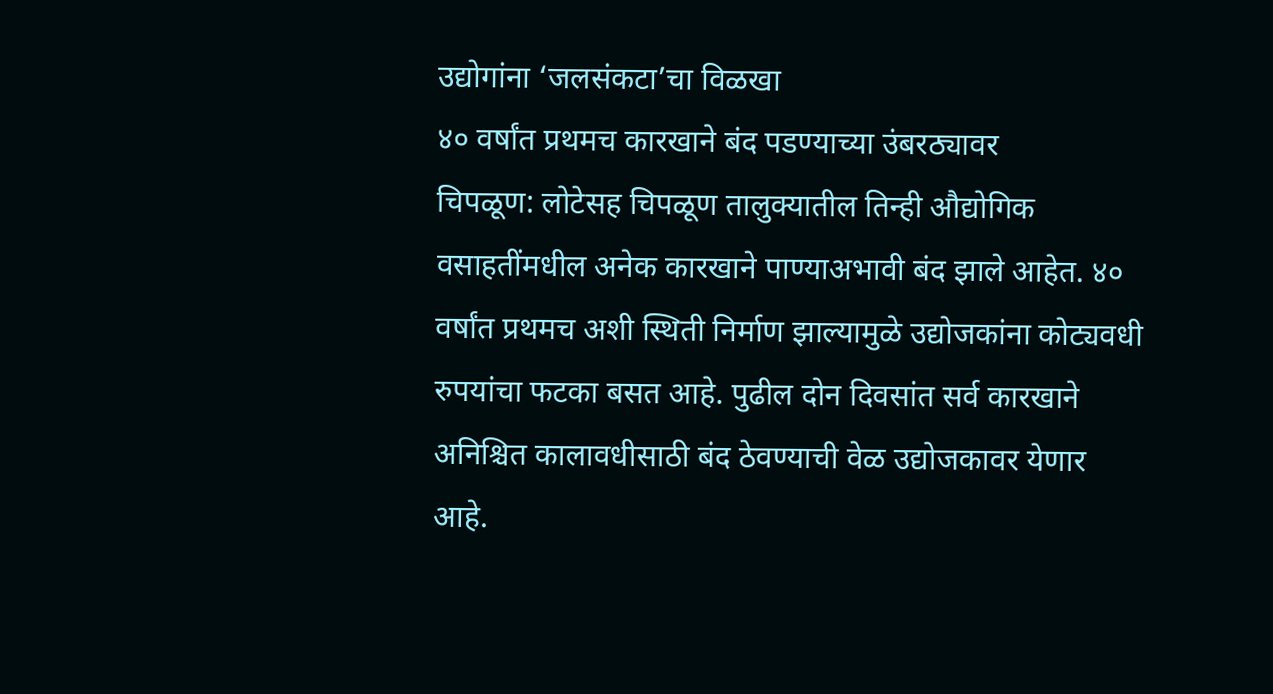उद्योगांना ‘जलसंकटा’चा विळखा
४० वर्षांत प्रथमच कारखाने बंद पडण्याच्या उंबरठ्यावर
चिपळूण: लोटेसह चिपळूण तालुक्यातील तिन्ही औद्योगिक वसाहतींमधील अनेक कारखाने पाण्याअभावी बंद झाले आहेत. ४० वर्षांत प्रथमच अशी स्थिती निर्माण झाल्यामुळे उद्योजकांना कोट्यवधी रुपयांचा फटका बसत आहे. पुढील दोन दिवसांत सर्व कारखाने अनिश्चित कालावधीसाठी बंद ठेवण्याची वेळ उद्योजकावर येणार आहे.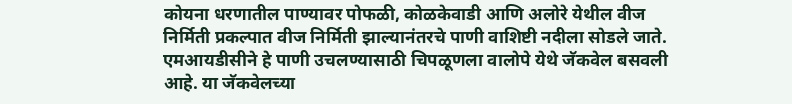कोयना धरणातील पाण्यावर पोफळी, कोळकेवाडी आणि अलोरे येथील वीज निर्मिती प्रकल्पात वीज निर्मिती झाल्यानंतरचे पाणी वाशिष्टी नदीला सोडले जाते. एमआयडीसीने हे पाणी उचलण्यासाठी चिपळूणला वालोपे येथे जॅकवेल बसवली आहे. या जॅकवेलच्या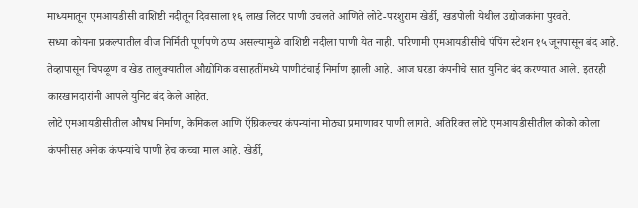माध्यमातून एमआयडीसी वाशिष्टी नदीतून दिवसाला १६ लाख लिटर पाणी उचलते आणिते लोटे-परशुराम खेर्डी, खडपोली येथील उद्योजकांना पुरवते.
सध्या कोयना प्रकल्पातील वीज निर्मिती पूर्णपणे ठप्प असल्यामुळे वाशिष्टी नदीला पाणी येत नाही. परिणामी एमआयडीसीचे पंपिंग स्टेशन १५ जूनपासून बंद आहे. तेव्हापासून चिपळूण व खेड तालुक्यातील औद्योगिक वसाहतींमध्ये पाणीटंचाई निर्माण झाली आहे. आज घरडा कंपनीचे सात युनिट बंद करण्यात आले. इतरही कारखानदारांनी आपले युनिट बंद केले आहेत.
लोटे एमआयडीसीतील औषध निर्माण, केमिकल आणि ऍग्रिकल्चर कंपन्यांना मोठ्या प्रमाणावर पाणी लागते. अतिरिक्त लोटे एमआयडीसीतील कोको कोला कंपनीसह अनेक कंपन्यांचे पाणी हेच कच्चा माल आहे. खेर्डी,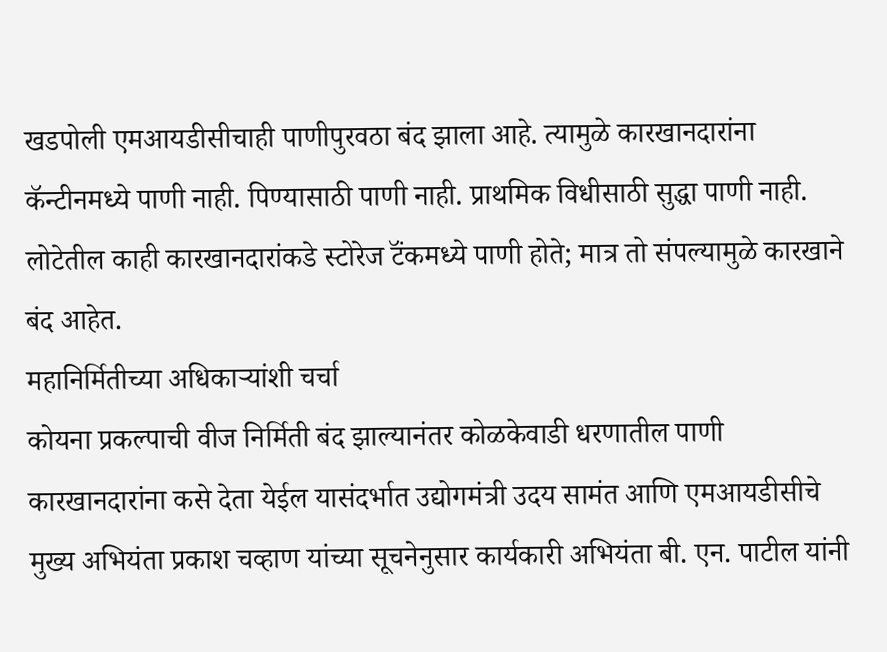खडपोली एमआयडीसीचाही पाणीपुरवठा बंद झाला आहे. त्यामुळे कारखानदारांना कॅन्टीनमध्ये पाणी नाही. पिण्यासाठी पाणी नाही. प्राथमिक विधीसाठी सुद्धा पाणी नाही. लोटेतील काही कारखानदारांकडे स्टोरेज टॅंकमध्ये पाणी होते; मात्र तो संपल्यामुळे कारखाने बंद आहेत.
महानिर्मितीच्या अधिकाऱ्यांशी चर्चा
कोयना प्रकल्पाची वीज निर्मिती बंद झाल्यानंतर कोळकेवाडी धरणातील पाणी कारखानदारांना कसे देता येईल यासंदर्भात उद्योगमंत्री उदय सामंत आणि एमआयडीसीचे मुख्य अभियंता प्रकाश चव्हाण यांच्या सूचनेनुसार कार्यकारी अभियंता बी. एन. पाटील यांनी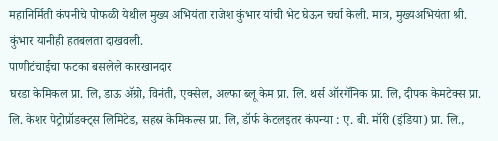महानिर्मिती कंपनीचे पोफळी येथील मुख्य अभियंता राजेश कुंभार यांची भेट घेऊन चर्चा केली. मात्र, मुख्यअभियंता श्री. कुंभार यानीही हतबलता दाखवली.
पाणीटंचाईचा फटका बसलेले कारखानदार
घरडा केमिकल प्रा. लि, डाऊ ॲग्रो, विनंती, एक्सेल, अल्फा ब्लू केम प्रा. लि. थर्स ऑरगॅनिक प्रा. लि, दीपक केमटेक्स प्रा. लि. केशर पेट्रोप्रॉडक्ट्स लिमिटेड, सहस्र केमिकल्स प्रा. लि, डॉर्फ केटलइतर कंपन्या : ए. बी. मॉरी (इंडिया) प्रा. लि.,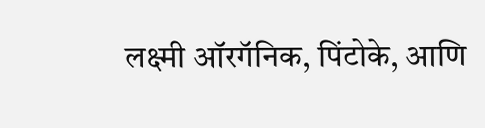लक्ष्मी ऑरगॅनिक, पिंटोके, आणि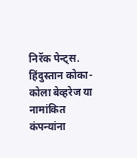निरॅक पेन्ट्स. हिंदुस्तान कोका-कोला बेव्हरेज या नामांकित कंपन्यांना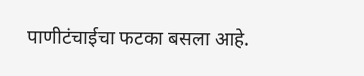पाणीटंचाईचा फटका बसला आहे.